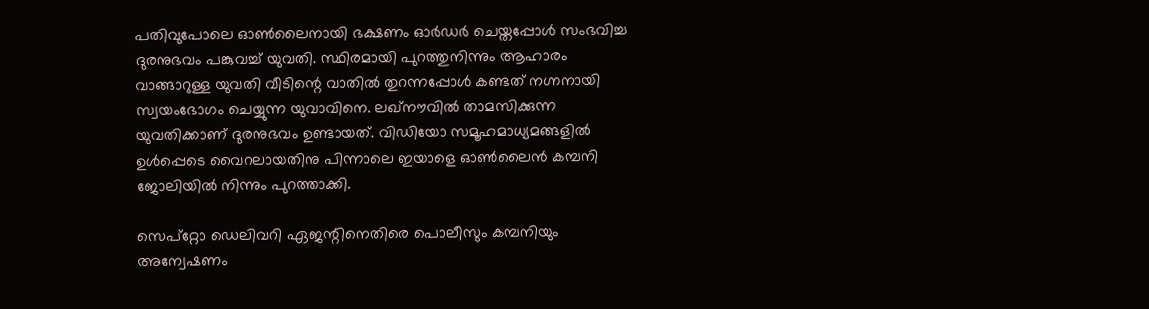പതിവുപോലെ ഓണ്‍ലൈനായി ഭക്ഷണം ഓര്‍ഡര്‍ ചെയ്തപ്പോള്‍ സംഭവിച്ച ദുരനുഭവം പങ്കുവച്ച് യുവതി. സ്ഥിരമായി പുറത്തുനിന്നും ആഹാരം വാങ്ങാറുള്ള യുവതി വീടിന്റെ വാതില്‍ തുറന്നപ്പോള്‍ കണ്ടത് നഗ്നനായി സ്വയംഭോഗം ചെയ്യുന്ന യുവാവിനെ. ലഖ്നൗവില്‍ താമസിക്കുന്ന യുവതിക്കാണ് ദുരനുഭവം ഉണ്ടായത്. വിഡിയോ സമൂഹമാധ്യമങ്ങളില്‍ ഉള്‍പ്പെടെ വൈറലായതിനു പിന്നാലെ ഇയാളെ ഓണ്‍ലൈന്‍ കമ്പനി ജോലിയില്‍ നിന്നും പുറത്താക്കി.

സെപ്റ്റോ ഡെലിവറി ഏജന്റിനെതിരെ പൊലീസും കമ്പനിയും അന്വേഷണം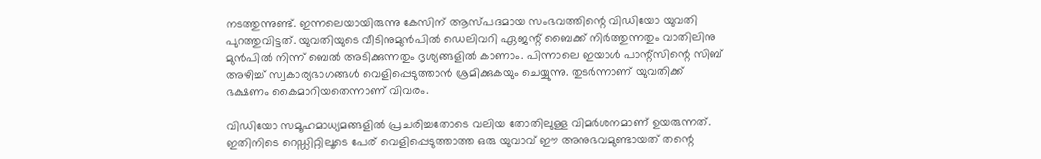നടത്തുന്നുണ്ട്. ഇന്നലെയായിരുന്നു കേസിന് ആസ്പദമായ സംഭവത്തിന്റെ വിഡിയോ യുവതി പുറത്തുവിട്ടത്. യുവതിയുടെ വീടിനുമുന്‍പില്‍ ഡെലിവറി ഏജന്റ് ബൈക്ക് നിര്‍ത്തുന്നതും വാതിലിനു മുന്‍പില്‍ നിന്ന് ബെല്‍ അടിക്കുന്നതും ദൃശ്യങ്ങളില്‍ കാണാം. പിന്നാലെ ഇയാള്‍ പാന്റ്സിന്റെ സിബ് അഴിച്ച് സ്വകാര്യഭാഗങ്ങള്‍ വെളിപ്പെടുത്താന്‍ ശ്രമിക്കുകയും ചെയ്യുന്നു. തുടര്‍ന്നാണ് യുവതിക്ക് ഭക്ഷണം കൈമാറിയതെന്നാണ് വിവരം.

വിഡിയോ സമൂഹമാധ്യമങ്ങളില്‍ പ്രചരിച്ചതോടെ വലിയ തോതിലുള്ള വിമര്‍ശനമാണ് ഉയരുന്നത്. ഇതിനിടെ റെഡ്ഡിറ്റിലൂടെ പേര് വെളിപ്പെടുത്താത്ത ഒരു യുവാവ് ഈ അനുഭവമുണ്ടായത് തന്റെ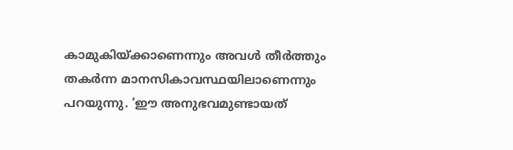കാമുകിയ്ക്കാണെന്നും അവള്‍ തീര്‍ത്തും തകര്‍ന്ന മാനസികാവസ്ഥയിലാണെന്നും പറയുന്നു. ‘ഈ അനുഭവമുണ്ടായത്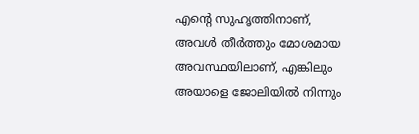എന്റെ സുഹൃത്തിനാണ്, അവള്‍ തീര്‍ത്തും മോശമായ അവസ്ഥയിലാണ്, എങ്കിലും അയാളെ ജോലിയില്‍ നിന്നും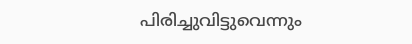പിരിച്ചുവിട്ടുവെന്നും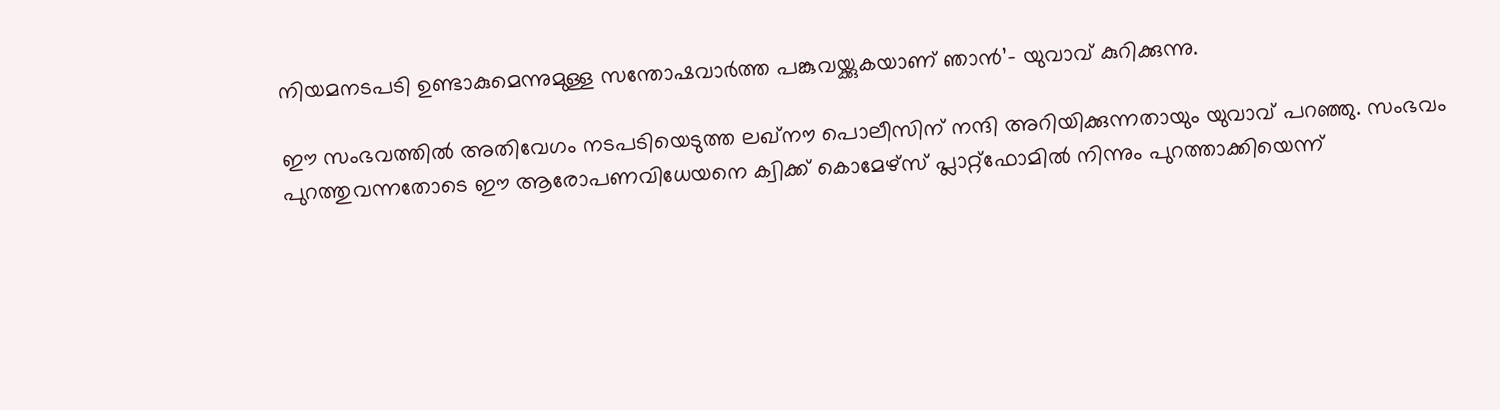നിയമനടപടി ഉണ്ടാകുമെന്നുമുള്ള സന്തോഷവാര്‍ത്ത പങ്കുവയ്ക്കുകയാണ് ഞാന്‍’– യുവാവ് കുറിക്കുന്നു.

ഈ സംഭവത്തില്‍ അതിവേഗം നടപടിയെടുത്ത ലഖ്നൗ പൊലീസിന് നന്ദി അറിയിക്കുന്നതായും യുവാവ് പറഞ്ഞു. സംഭവം പുറത്തുവന്നതോടെ ഈ ആരോപണവിധേയനെ ക്വിക്ക് കൊമേഴ്സ് പ്ലാറ്റ്ഫോമില്‍ നിന്നും പുറത്താക്കിയെന്ന്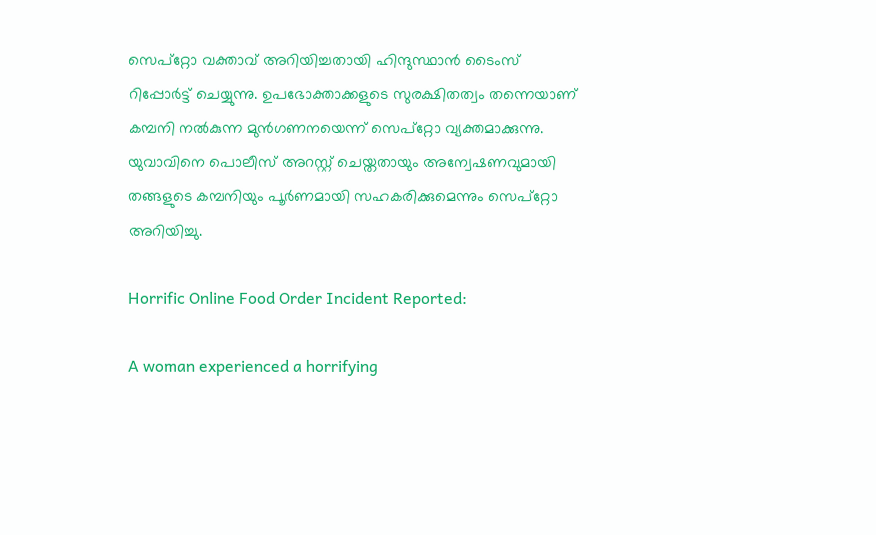സെപ്റ്റോ വക്താവ് അറിയിച്ചതായി ഹിന്ദുസ്ഥാന്‍ ടൈംസ് റിപ്പോര്‍ട്ട് ചെയ്യുന്നു. ഉപഭോക്താക്കളുടെ സുരക്ഷിതത്വം തന്നെയാണ് കമ്പനി നല്‍കുന്ന മുന്‍ഗണനയെന്ന് സെപ്റ്റോ വ്യക്തമാക്കുന്നു. യുവാവിനെ പൊലീസ് അറസ്റ്റ് ചെയ്തതായും അന്വേഷണവുമായി തങ്ങളുടെ കമ്പനിയും പൂര്‍ണമായി സഹകരിക്കുമെന്നും സെപ്റ്റോ അറിയിച്ചു.

Horrific Online Food Order Incident Reported:

A woman experienced a horrifying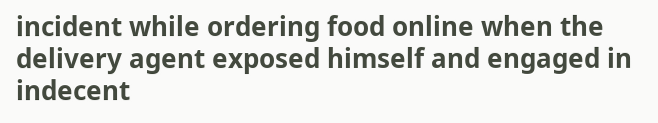incident while ordering food online when the delivery agent exposed himself and engaged in indecent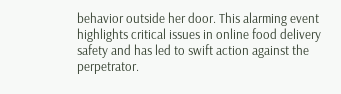behavior outside her door. This alarming event highlights critical issues in online food delivery safety and has led to swift action against the perpetrator.